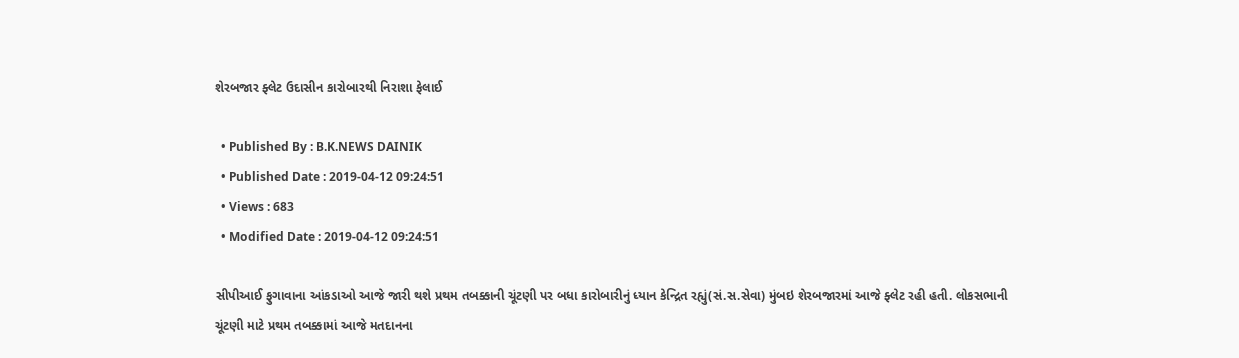શેરબજાર ફ્લેટ ઉદાસીન કારોબારથી નિરાશા ફેલાઈ

  • Published By : B.K.NEWS DAINIK
  • Published Date : 2019-04-12 09:24:51
  • Views : 683
  • Modified Date : 2019-04-12 09:24:51

સીપીઆઈ ફુગાવાના આંકડાઓ આજે જારી થશે પ્રથમ તબક્કાની ચૂંટણી પર બધા કારોબારીનું ધ્યાન કેન્દ્રિત રહ્યું(સં.સ.સેવા) મુંબઇ શેરબજારમાં આજે ફ્લેટ રહી હતી. લોકસભાની ચૂંટણી માટે પ્રથમ તબક્કામાં આજે મતદાનના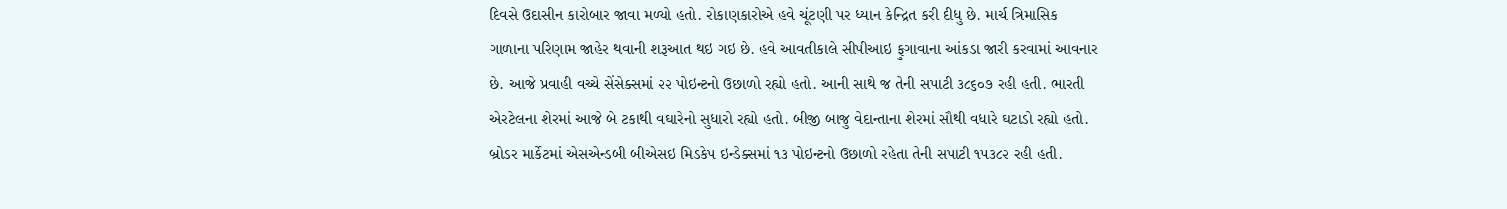દિવસે ઉદાસીન કારોબાર જાવા મળ્યો હતો. રોકાણકારોએ હવે ચૂંટણી પર ધ્યાન કેન્દ્રિત કરી દીધુ છે. માર્ચ ત્રિમાસિક ગાળાના પરિણામ જાહેર થવાની શરૂઆત થઇ ગઇ છે. હવે આવતીકાલે સીપીઆઇ ફુગાવાના આંકડા જારી કરવામાં આવનાર છે. આજે પ્રવાહી વચ્ચે સેંસેક્સમાં ૨૨ પોઇન્ટનો ઉછાળો રહ્યો હતો. આની સાથે જ તેની સપાટી ૩૮૬૦૭ રહી હતી. ભારતી એરટેલના શેરમાં આજે બે ટકાથી વઘારેનો સુધારો રહ્યો હતો. બીજી બાજુ વેદાન્તાના શેરમાં સૌથી વધારે ઘટાડો રહ્યો હતો. બ્રોડર માર્કેટમાં એસએન્ડબી બીએસઇ મિડકેપ ઇન્ડેક્સમાં ૧૩ પોઇન્ટનો ઉછાળો રહેતા તેની સપાટી ૧૫૩૮૨ રહી હતી.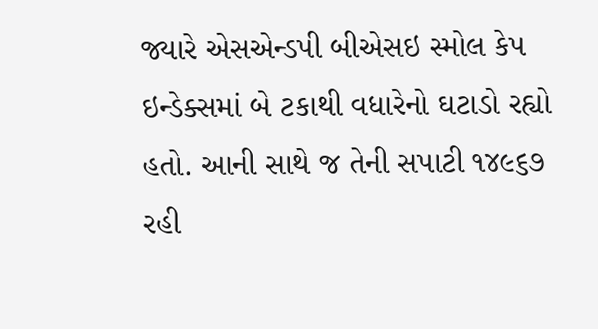જ્યારે એસએન્ડપી બીએસઇ સ્મોલ કેપ ઇન્ડેક્સમાં બે ટકાથી વધારેનો ઘટાડો રહ્યો હતો. આની સાથે જ તેની સપાટી ૧૪૯૬૭ રહી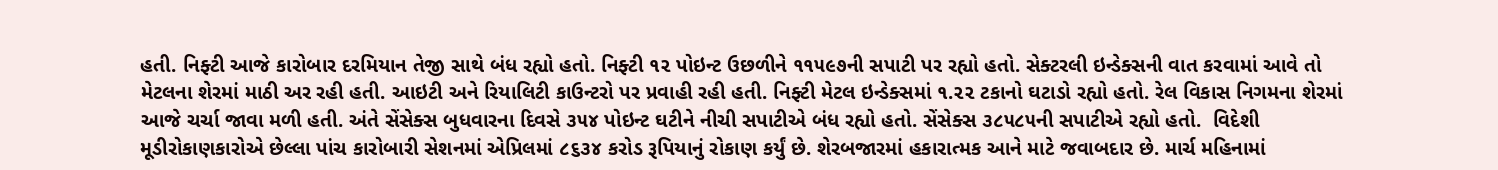હતી. નિફ્ટી આજે કારોબાર દરમિયાન તેજી સાથે બંધ રહ્યો હતો. નિફ્ટી ૧૨ પોઇન્ટ ઉછળીને ૧૧૫૯૭ની સપાટી પર રહ્યો હતો. સેક્ટરલી ઇન્ડેક્સની વાત કરવામાં આવે તો મેટલના શેરમાં માઠી અર રહી હતી. આઇટી અને રિયાલિટી કાઉન્ટરો પર પ્રવાહી રહી હતી. નિફ્ટી મેટલ ઇન્ડેક્સમાં ૧.૨૨ ટકાનો ઘટાડો રહ્યો હતો. રેલ વિકાસ નિગમના શેરમાં આજે ચર્ચા જાવા મળી હતી. અંતે સેંસેક્સ બુધવારના દિવસે ૩૫૪ પોઇન્ટ ઘટીને નીચી સપાટીએ બંધ રહ્યો હતો. સેંસેક્સ ૩૮૫૮૫ની સપાટીએ રહ્યો હતો.  વિદેશી મૂડીરોકાણકારોએ છેલ્લા પાંચ કારોબારી સેશનમાં એપ્રિલમાં ૮૬૩૪ કરોડ રૂપિયાનું રોકાણ કર્યું છે. શેરબજારમાં હકારાત્મક આને માટે જવાબદાર છે. માર્ચ મહિનામાં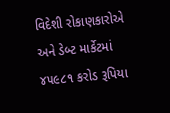વિદેશી રોકાણકારોએ અને ડેબ્ટ માર્કેટમાં ૪૫૯૮૧ કરોડ રૂપિયા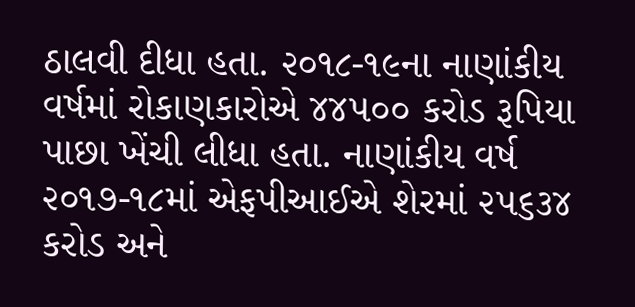ઠાલવી દીધા હતા. ૨૦૧૮-૧૯ના નાણાંકીય વર્ષમાં રોકાણકારોએ ૪૪૫૦૦ કરોડ રૂપિયા પાછા ખેંચી લીધા હતા. નાણાંકીય વર્ષ ૨૦૧૭-૧૮માં એફપીઆઈએ શેરમાં ૨૫૬૩૪ કરોડ અને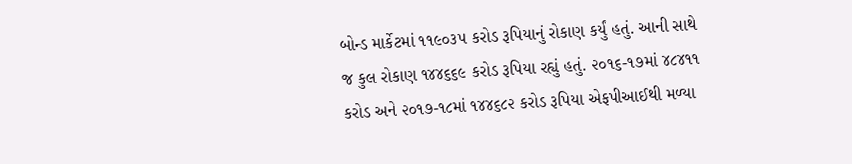બોન્ડ માર્કેટમાં ૧૧૯૦૩૫ કરોડ રૂપિયાનું રોકાણ કર્યું હતું. આની સાથે જ કુલ રોકાણ ૧૪૪૬૬૯ કરોડ રૂપિયા રહ્યું હતું. ૨૦૧૬-૧૭માં ૪૮૪૧૧ કરોડ અને ૨૦૧૭-૧૮માં ૧૪૪૬૮૨ કરોડ રૂપિયા એફપીઆઈથી મળ્યા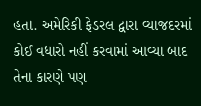હતા. અમેરિકી ફેડરલ દ્વારા વ્યાજદરમાં કોઈ વધારો નહીં કરવામાં આવ્યા બાદ તેના કારણે પણ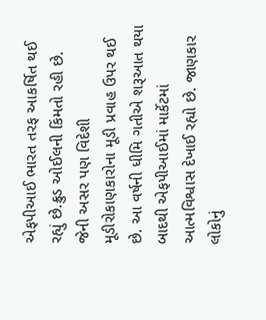એફપીઆઈ ભારત તરફ આકર્ષિત થઈ રહ્યું છે.ક્રુડ ઓઈલની કિંમતો રહી છે. જેની અસર પણ વિદેશી મૂડીરોકાણકારોના મૂડી પ્રવાહ ઉપર થઈ છે. આ વર્ષની ધીમિ ગતીએ શરૂઆત થયા બાદથી એફપીઆઈમાં માર્કેટમાં આત્મવિશ્વાસ દેખાઈ રહ્યો છે. જાણકાર લોકોનું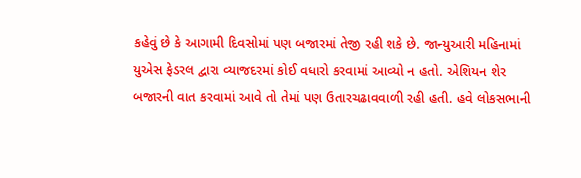કહેવું છે કે આગામી દિવસોમાં પણ બજારમાં તેજી રહી શકે છે. જાન્યુઆરી મહિનામાં યુએસ ફેડરલ દ્વારા વ્યાજદરમાં કોઈ વધારો કરવામાં આવ્યો ન હતો. એશિયન શેર બજારની વાત કરવામાં આવે તો તેમાં પણ ઉતારચઢાવવાળી રહી હતી. હવે લોકસભાની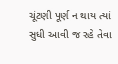ચૂંટણી પૂર્ણ ન થાય ત્યાં સુધી આવી જ રહે તેવા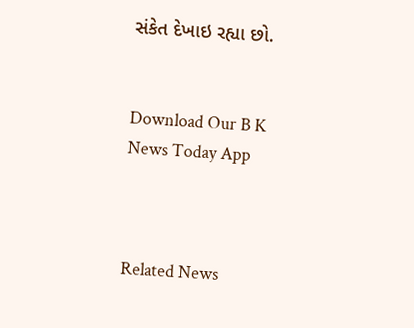સંકેત દેખાઇ રહ્યા છો.


Download Our B K News Today App



Related News